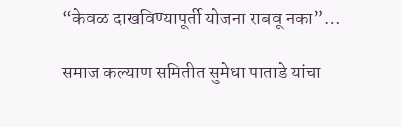“केवळ दाखविण्यापूर्ती योजना राबवू नका”…

समाज कल्याण समितीत सुमेधा पाताडे यांचा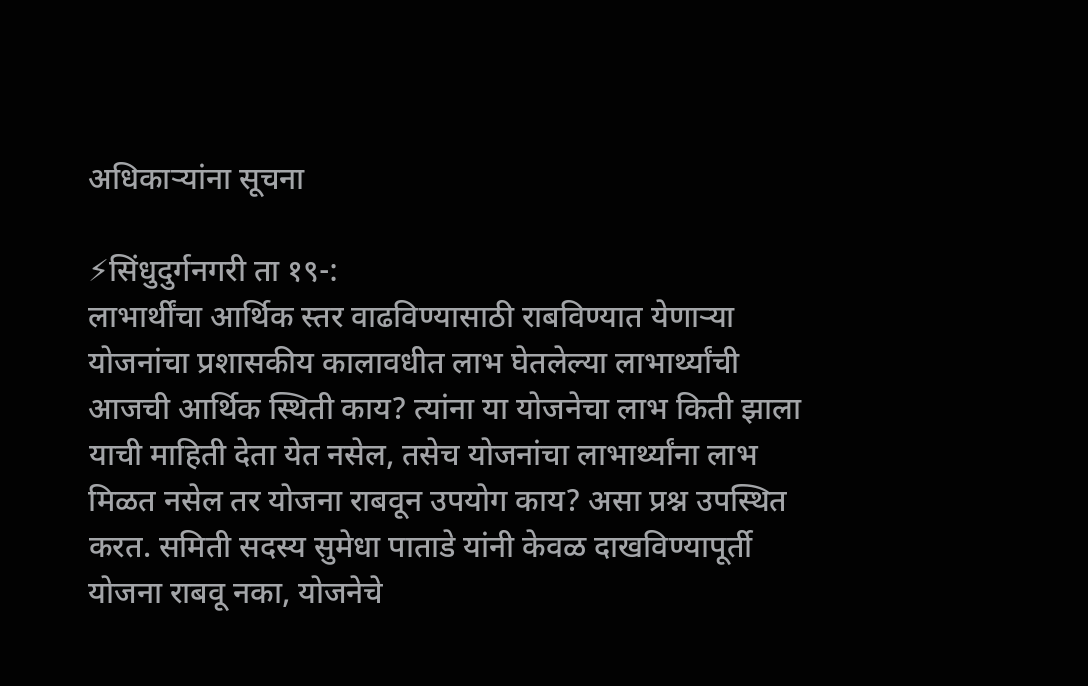अधिकाऱ्यांना सूचना

⚡सिंधुदुर्गनगरी ता १९-:
लाभार्थींचा आर्थिक स्तर वाढविण्यासाठी राबविण्यात येणाऱ्या योजनांचा प्रशासकीय कालावधीत लाभ घेतलेल्या लाभार्थ्यांची आजची आर्थिक स्थिती काय? त्यांना या योजनेचा लाभ किती झाला याची माहिती देता येत नसेल, तसेच योजनांचा लाभार्थ्यांना लाभ मिळत नसेल तर योजना राबवून उपयोग काय? असा प्रश्न उपस्थित करत. समिती सदस्य सुमेधा पाताडे यांनी केवळ दाखविण्यापूर्ती योजना राबवू नका, योजनेचे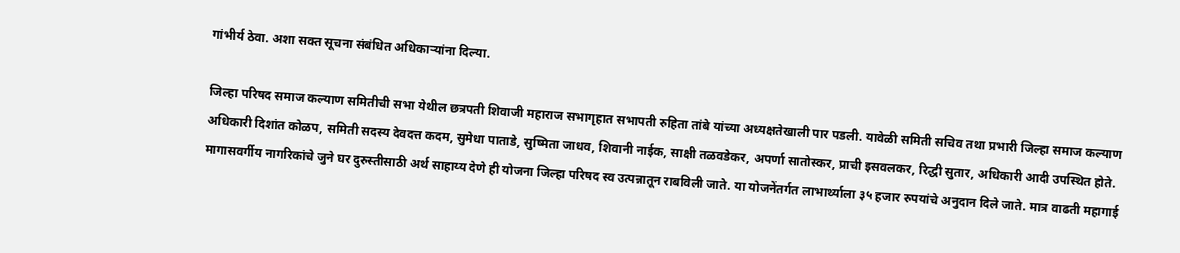गांभीर्य ठेवा. अशा सक्त सूचना संबंधित अधिकाऱ्यांना दिल्या.

जिल्हा परिषद समाज कल्याण समितीची सभा येथील छत्रपती शिवाजी महाराज सभागृहात सभापती रुहिता तांबे यांच्या अध्यक्षतेखाली पार पडली. यावेळी समिती सचिव तथा प्रभारी जिल्हा समाज कल्याण अधिकारी दिशांत कोळप, समिती सदस्य देवदत्त कदम, सुमेधा पाताडे, सुष्मिता जाधव, शिवानी नाईक, साक्षी तळवडेकर, अपर्णा सातोस्कर, प्राची इसवलकर, रिद्धी सुतार, अधिकारी आदी उपस्थित होते.
मागासवर्गीय नागरिकांचे जुने घर दुरुस्तीसाठी अर्थ साहाय्य देणे ही योजना जिल्हा परिषद स्व उत्पन्नातून राबविली जाते. या योजनेंतर्गत लाभार्थ्याला ३५ हजार रुपयांचे अनुदान दिले जाते. मात्र वाढती महागाई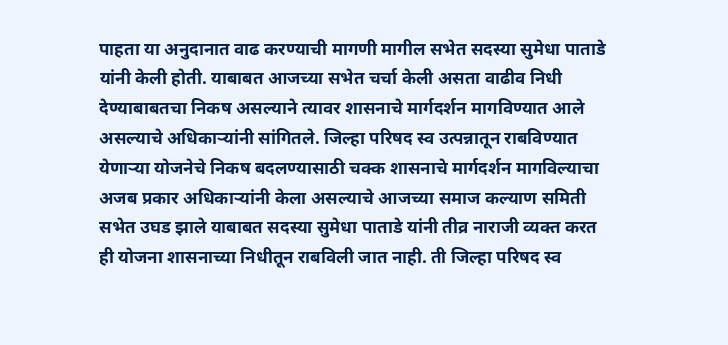पाहता या अनुदानात वाढ करण्याची मागणी मागील सभेत सदस्या सुमेधा पाताडे यांनी केली होती. याबाबत आजच्या सभेत चर्चा केली असता वाढीव निधी देण्याबाबतचा निकष असल्याने त्यावर शासनाचे मार्गदर्शन मागविण्यात आले असल्याचे अधिकाऱ्यांनी सांगितले. जिल्हा परिषद स्व उत्पन्नातून राबविण्यात येणाऱ्या योजनेचे निकष बदलण्यासाठी चक्क शासनाचे मार्गदर्शन मागविल्याचा अजब प्रकार अधिकाऱ्यांनी केला असल्याचे आजच्या समाज कल्याण समिती सभेत उघड झाले याबाबत सदस्या सुमेधा पाताडे यांनी तीव्र नाराजी व्यक्त करत ही योजना शासनाच्या निधीतून राबविली जात नाही. ती जिल्हा परिषद स्व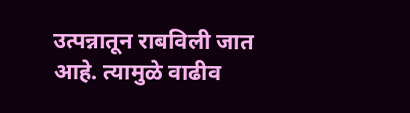उत्पन्नातून राबविली जात आहे. त्यामुळे वाढीव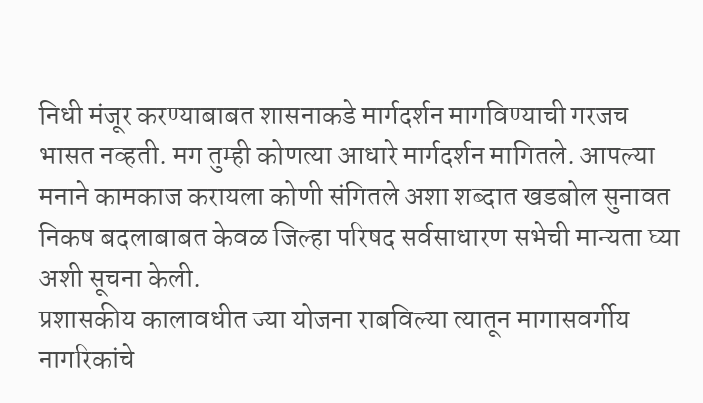निधी मंजूर करण्याबाबत शासनाकडे मार्गदर्शन मागविण्याची गरजच भासत नव्हती. मग तुम्ही कोणत्या आधारे मार्गदर्शन मागितले. आपल्या मनाने कामकाज करायला कोणी संगितले अशा शब्दात खडबोल सुनावत निकष बदलाबाबत केवळ जिल्हा परिषद सर्वसाधारण सभेची मान्यता घ्या अशी सूचना केली.
प्रशासकीय कालावधीत ज्या योजना राबविल्या त्यातून मागासवर्गीय नागरिकांचे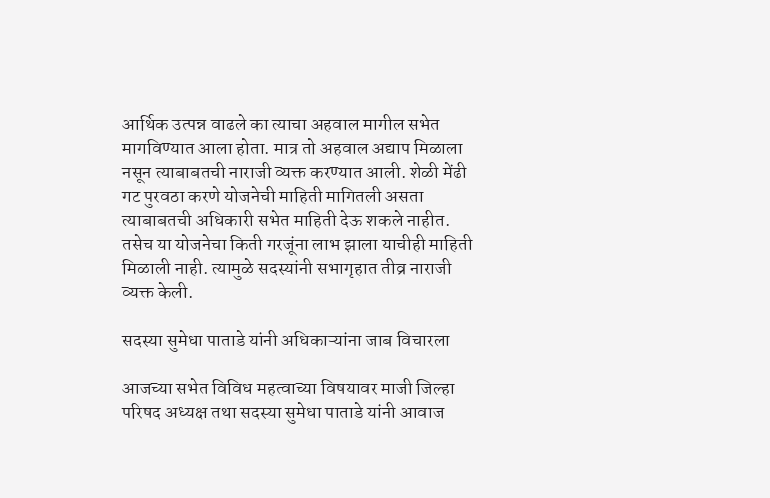आर्थिक उत्पन्न वाढले का त्याचा अहवाल मागील सभेत मागविण्यात आला होता. मात्र तो अहवाल अद्याप मिळाला नसून त्याबाबतची नाराजी व्यक्त करण्यात आली. शेळी मेंढी गट पुरवठा करणे योजनेची माहिती मागितली असता त्याबाबतची अधिकारी सभेत माहिती देऊ शकले नाहीत. तसेच या योजनेचा किती गरजूंना लाभ झाला याचीही माहिती मिळाली नाही. त्यामुळे सदस्यांनी सभागृहात तीव्र नाराजी व्यक्त केली.

सदस्या सुमेधा पाताडे यांनी अधिकाऱ्यांना जाब विचारला

आजच्या सभेत विविध महत्वाच्या विषयावर माजी जिल्हा परिषद अध्यक्ष तथा सदस्या सुमेधा पाताडे यांनी आवाज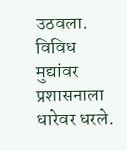उठवला. विविध मुद्यांवर प्रशासनाला धारेवर धरले.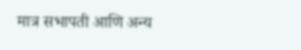मात्र सभापती आणि अन्य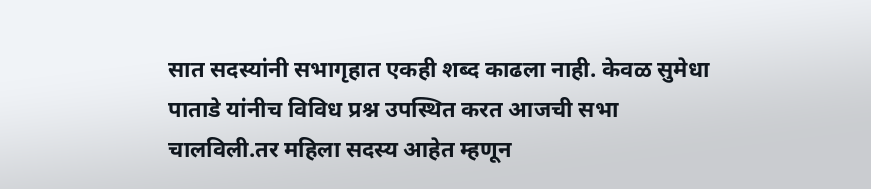सात सदस्यांनी सभागृहात एकही शब्द काढला नाही. केवळ सुमेधा पाताडे यांनीच विविध प्रश्न उपस्थित करत आजची सभा चालविली.तर महिला सदस्य आहेत म्हणून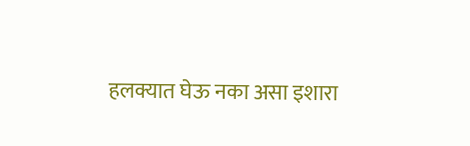हलक्यात घेऊ नका असा इशारा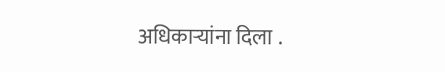अधिकाऱ्यांना दिला .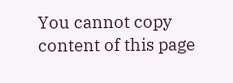You cannot copy content of this page